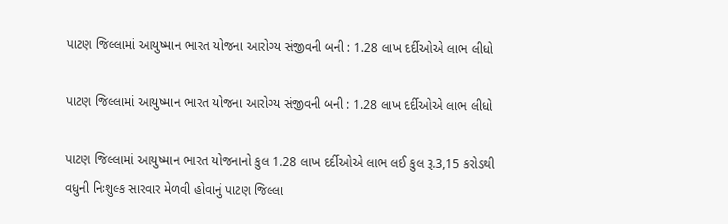પાટણ જિલ્લામાં આયુષ્માન ભારત યોજના આરોગ્ય સંજીવની બની : 1.28 લાખ દર્દીઓએ લાભ લીધો

પાટણ જિલ્લામાં આયુષ્માન ભારત યોજના આરોગ્ય સંજીવની બની : 1.28 લાખ દર્દીઓએ લાભ લીધો

પાટણ જિલ્લામાં આયુષ્માન ભારત યોજનાનો કુલ 1.28 લાખ દર્દીઓએ લાભ લઈ કુલ રૂ.3,15 કરોડથી વધુની નિઃશુલ્ક સારવાર મેળવી હોવાનું પાટણ જિલ્લા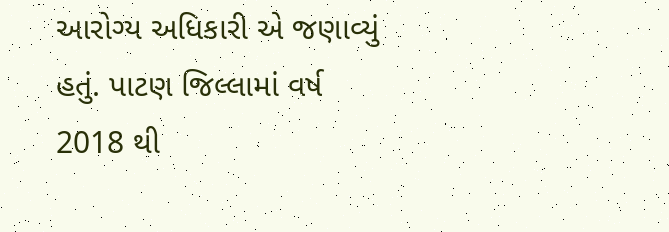આરોગ્ય અધિકારી એ જણાવ્યું હતું. પાટણ જિલ્લામાં વર્ષ 2018 થી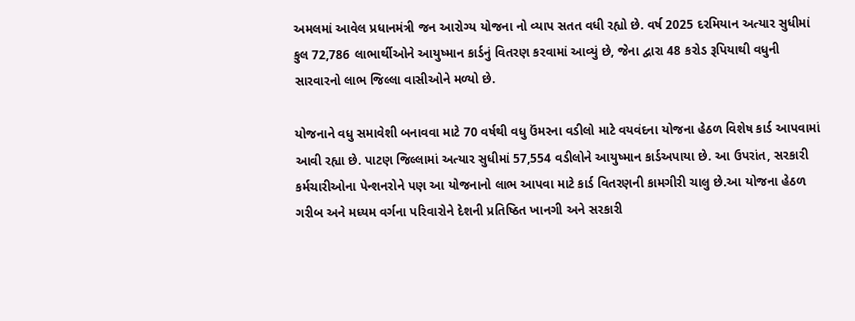અમલમાં આવેલ પ્રધાનમંત્રી જન આરોગ્ય યોજના નો વ્યાપ સતત વધી રહ્યો છે. વર્ષ 2025 દરમિયાન અત્યાર સુધીમાં કુલ 72,786 લાભાર્થીઓને આયુષ્માન કાર્ડનું વિતરણ કરવામાં આવ્યું છે, જેના દ્વારા 48 કરોડ રૂપિયાથી વધુની સારવારનો લાભ જિલ્લા વાસીઓને મળ્યો છે.

યોજનાને વધુ સમાવેશી બનાવવા માટે 70 વર્ષથી વધુ ઉંમરના વડીલો માટે વયવંદના યોજના હેઠળ વિશેષ કાર્ડ આપવામાં આવી રહ્યા છે. પાટણ જિલ્લામાં અત્યાર સુધીમાં 57,554 વડીલોને આયુષ્માન કાર્ડઅપાયા છે. આ ઉપરાંત, સરકારી કર્મચારીઓના પેન્શનરોને પણ આ યોજનાનો લાભ આપવા માટે કાર્ડ વિતરણની કામગીરી ચાલુ છે.આ યોજના હેઠળ ગરીબ અને મધ્યમ વર્ગના પરિવારોને દેશની પ્રતિષ્ઠિત ખાનગી અને સરકારી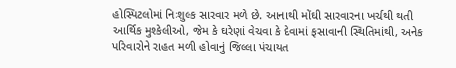હોસ્પિટલોમાં નિઃશુલ્ક સારવાર મળે છે. આનાથી મોંઘી સારવારના ખર્ચથી થતી આર્થિક મુશ્કેલીઓ, જેમ કે ઘરેણાં વેચવા કે દેવામાં ફસાવાની સ્થિતિમાંથી, અનેક પરિવારોને રાહત મળી હોવાનું જિલ્લા પંચાયત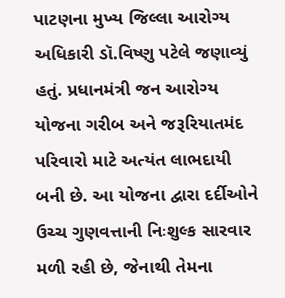પાટણના મુખ્ય જિલ્લા આરોગ્ય અધિકારી ડૉ.વિષ્ણુ પટેલે જણાવ્યું હતું. પ્રધાનમંત્રી જન આરોગ્ય યોજના ગરીબ અને જરૂરિયાતમંદ પરિવારો માટે અત્યંત લાભદાયી બની છે. આ યોજના દ્વારા દર્દીઓને ઉચ્ચ ગુણવત્તાની નિઃશુલ્ક સારવાર મળી રહી છે, જેનાથી તેમના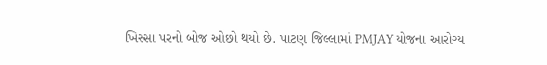ખિસ્સા પરનો બોજ ઓછો થયો છે. પાટણ જિલ્લામાં PMJAY યોજના આરોગ્ય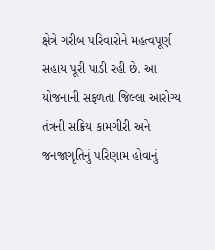ક્ષેત્રે ગરીબ પરિવારોને મહત્વપૂર્ણ સહાય પૂરી પાડી રહી છે. આ યોજનાની સફળતા જિલ્લા આરોગ્ય તંત્રની સક્રિય કામગીરી અને જનજાગૃતિનું પરિણામ હોવાનું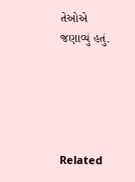તેઓએ જણાવ્યું હતું.





Related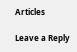Articles

Leave a Reply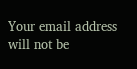Your email address will not be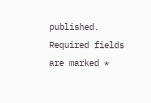published. Required fields are marked *